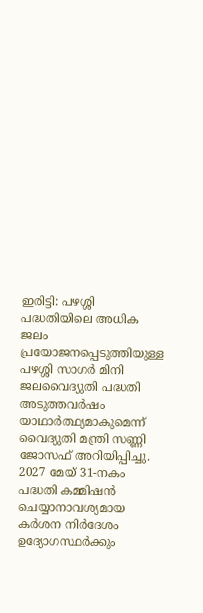ഇരിട്ടി: പഴശ്ശി പദ്ധതിയിലെ അധിക ജലം പ്രയോജനപ്പെടുത്തിയുള്ള പഴശ്ശി സാഗർ മിനി ജലവൈദ്യുതി പദ്ധതി അടുത്തവർഷം യാഥാർത്ഥ്യമാകുമെന്ന് വൈദ്യുതി മന്ത്രി സണ്ണി ജോസഫ് അറിയിപ്പിച്ചു. 2027 മേയ് 31-നകം പദ്ധതി കമ്മിഷൻ ചെയ്യാനാവശ്യമായ കർശന നിർദേശം ഉദ്യോഗസ്ഥർക്കും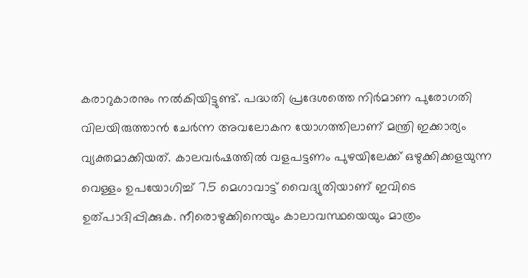കരാറുകാരനും നൽകിയിട്ടുണ്ട്. പദ്ധതി പ്രദേശത്തെ നിർമാണ പുരോഗതി വിലയിരുത്താൻ ചേർന്ന അവലോകന യോഗത്തിലാണ് മന്ത്രി ഇക്കാര്യം വ്യക്തമാക്കിയത്. കാലവർഷത്തിൽ വളപട്ടണം പുഴയിലേക്ക് ഒഴുക്കിക്കളയുന്ന വെള്ളം ഉപയോഗിച്ച് 7.5 മെഗാവാട്ട് വൈദ്യുതിയാണ് ഇവിടെ ഉത്പാദിപ്പിക്കുക. നീരൊഴുക്കിനെയും കാലാവസ്ഥയെയും മാത്രം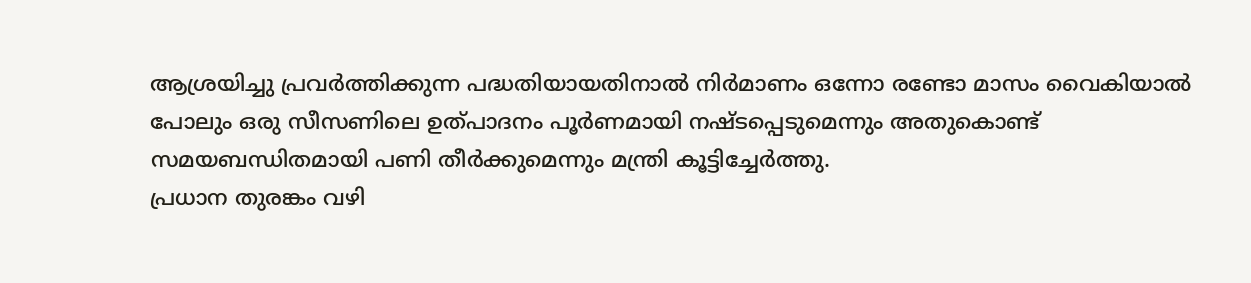ആശ്രയിച്ചു പ്രവർത്തിക്കുന്ന പദ്ധതിയായതിനാൽ നിർമാണം ഒന്നോ രണ്ടോ മാസം വൈകിയാൽ പോലും ഒരു സീസണിലെ ഉത്പാദനം പൂർണമായി നഷ്ടപ്പെടുമെന്നും അതുകൊണ്ട് സമയബന്ധിതമായി പണി തീർക്കുമെന്നും മന്ത്രി കൂട്ടിച്ചേർത്തു.
പ്രധാന തുരങ്കം വഴി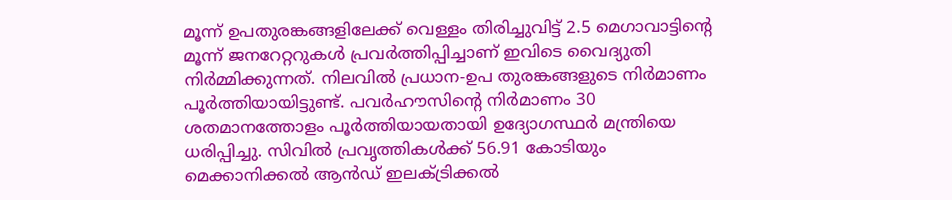മൂന്ന് ഉപതുരങ്കങ്ങളിലേക്ക് വെള്ളം തിരിച്ചുവിട്ട് 2.5 മെഗാവാട്ടിന്റെ മൂന്ന് ജനറേറ്ററുകൾ പ്രവർത്തിപ്പിച്ചാണ് ഇവിടെ വൈദ്യുതി നിർമ്മിക്കുന്നത്. നിലവിൽ പ്രധാന-ഉപ തുരങ്കങ്ങളുടെ നിർമാണം പൂർത്തിയായിട്ടുണ്ട്. പവർഹൗസിന്റെ നിർമാണം 30 ശതമാനത്തോളം പൂർത്തിയായതായി ഉദ്യോഗസ്ഥർ മന്ത്രിയെ ധരിപ്പിച്ചു. സിവിൽ പ്രവൃത്തികൾക്ക് 56.91 കോടിയും മെക്കാനിക്കൽ ആൻഡ് ഇലക്ട്രിക്കൽ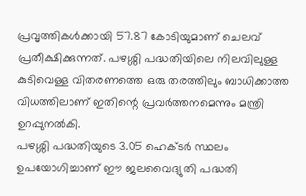പ്രവൃത്തികൾക്കായി 57.87 കോടിയുമാണ് ചെലവ് പ്രതീക്ഷിക്കുന്നത്. പഴശ്ശി പദ്ധതിയിലെ നിലവിലുള്ള കുടിവെള്ള വിതരണത്തെ ഒരു തരത്തിലും ബാധിക്കാത്ത വിധത്തിലാണ് ഇതിന്റെ പ്രവർത്തനമെന്നും മന്ത്രി ഉറപ്പുനൽകി.
പഴശ്ശി പദ്ധതിയുടെ 3.05 ഹെക്ടർ സ്ഥലം ഉപയോഗിച്ചാണ് ഈ ജലവൈദ്യുതി പദ്ധതി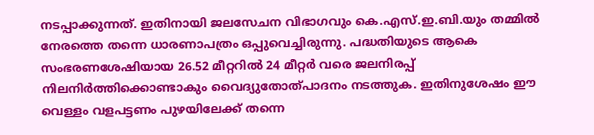നടപ്പാക്കുന്നത്. ഇതിനായി ജലസേചന വിഭാഗവും കെ.എസ്.ഇ.ബി.യും തമ്മിൽ നേരത്തെ തന്നെ ധാരണാപത്രം ഒപ്പുവെച്ചിരുന്നു. പദ്ധതിയുടെ ആകെ സംഭരണശേഷിയായ 26.52 മീറ്ററിൽ 24 മീറ്റർ വരെ ജലനിരപ്പ് നിലനിർത്തിക്കൊണ്ടാകും വൈദ്യുതോത്പാദനം നടത്തുക. ഇതിനുശേഷം ഈ വെള്ളം വളപട്ടണം പുഴയിലേക്ക് തന്നെ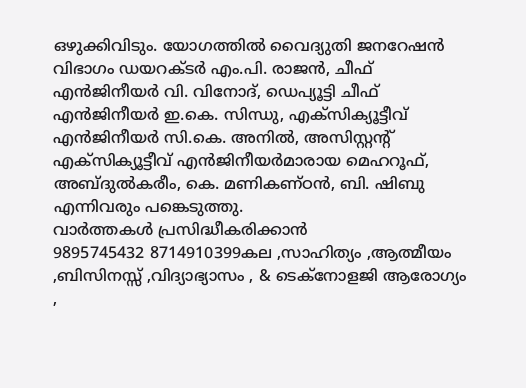ഒഴുക്കിവിടും. യോഗത്തിൽ വൈദ്യുതി ജനറേഷൻ വിഭാഗം ഡയറക്ടർ എം.പി. രാജൻ, ചീഫ് എൻജിനീയർ വി. വിനോദ്, ഡെപ്യൂട്ടി ചീഫ് എൻജിനീയർ ഇ.കെ. സിന്ധു, എക്സിക്യൂട്ടീവ് എൻജിനീയർ സി.കെ. അനിൽ, അസിസ്റ്റന്റ് എക്സിക്യൂട്ടീവ് എൻജിനീയർമാരായ മെഹറൂഫ്, അബ്ദുൽകരീം, കെ. മണികണ്ഠൻ, ബി. ഷിബു എന്നിവരും പങ്കെടുത്തു.
വാർത്തകൾ പ്രസിദ്ധീകരിക്കാൻ
9895745432 8714910399കല ,സാഹിത്യം ,ആത്മീയം ,ബിസിനസ്സ് ,വിദ്യാഭ്യാസം , & ടെക്നോളജി ആരോഗ്യം ,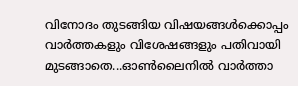വിനോദം തുടങ്ങിയ വിഷയങ്ങൾക്കൊപ്പം വാർത്തകളും വിശേഷങ്ങളും പതിവായി മുടങ്ങാതെ...ഓൺലൈനിൽ വാർത്താ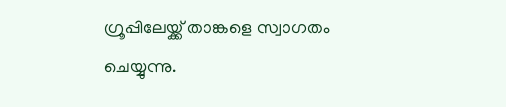ഗ്രൂപ്പിലേയ്ക്ക് താങ്കളെ സ്വാഗതം ചെയ്യുന്നു.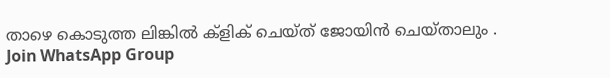താഴെ കൊടുത്ത ലിങ്കിൽ ക്ളിക് ചെയ്ത് ജോയിൻ ചെയ്താലും .
Join WhatsApp Group